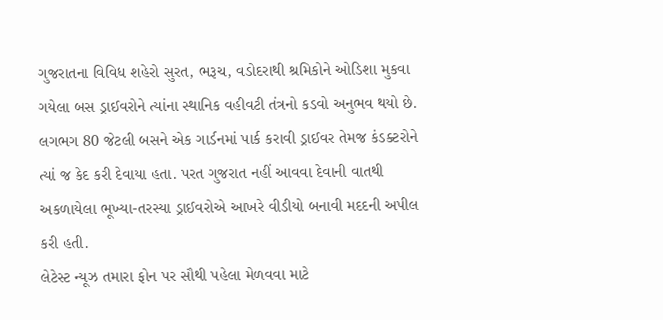ગુજરાતના વિવિધ શહેરો સુરત, ભરૂચ, વડોદરાથી શ્રમિકોને ઓડિશા મુકવા ગયેલા બસ ડ્રાઈવરોને ત્યાંના સ્થાનિક વહીવટી તંત્રનો કડવો અનુભવ થયો છે. લગભગ 80 જેટલી બસને એક ગાર્ડનમાં પાર્ક કરાવી ડ્રાઈવર તેમજ કંડક્ટરોને ત્યાં જ કેદ કરી દેવાયા હતા. પરત ગુજરાત નહીં આવવા દેવાની વાતથી અકળાયેલા ભૂખ્યા-તરસ્યા ડ્રાઈવરોએ આખરે વીડીયો બનાવી મદદની અપીલ કરી હતી.
લેટેસ્ટ ન્યૂઝ તમારા ફોન પર સૌથી પહેલા મેળવવા માટે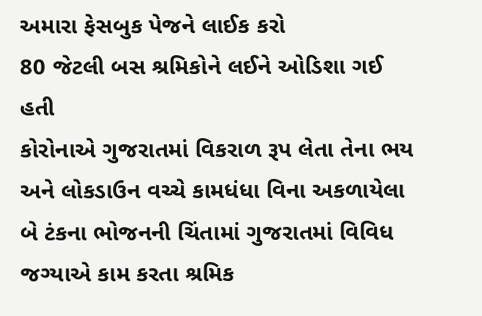અમારા ફેસબુક પેજને લાઈક કરો
80 જેટલી બસ શ્રમિકોને લઈને ઓડિશા ગઈ હતી
કોરોનાએ ગુજરાતમાં વિકરાળ રૂપ લેતા તેના ભય અને લોકડાઉન વચ્ચે કામધંધા વિના અકળાયેલા બે ટંકના ભોજનની ચિંતામાં ગુજરાતમાં વિવિધ જગ્યાએ કામ કરતા શ્રમિક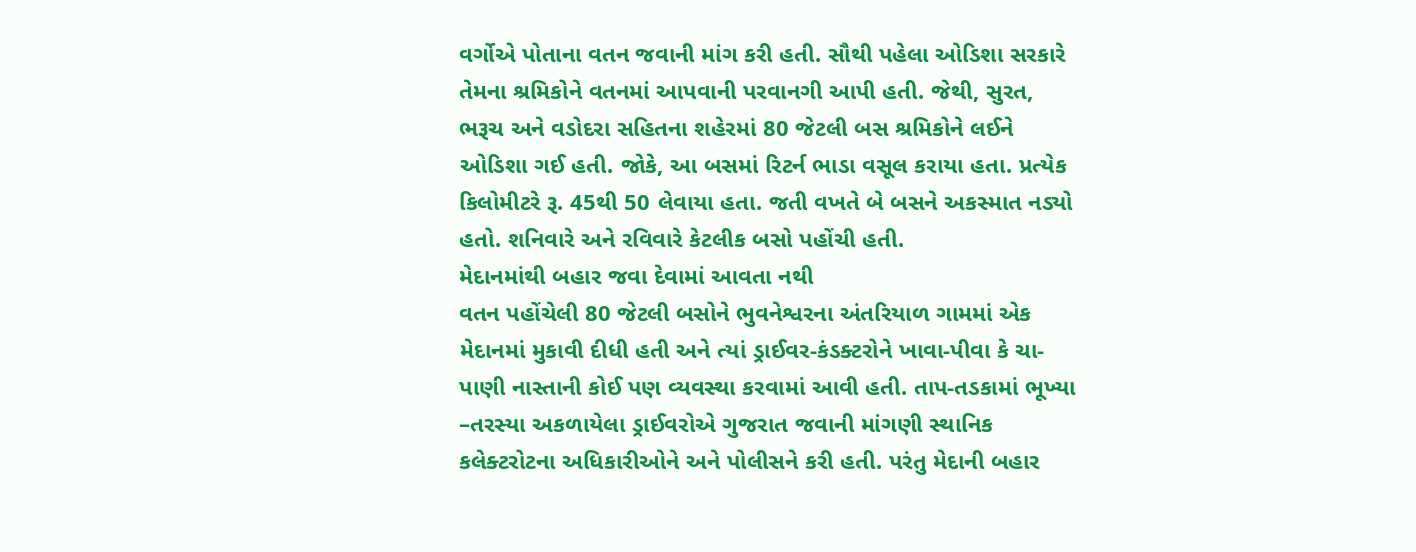વર્ગોએ પોતાના વતન જવાની માંગ કરી હતી. સૌથી પહેલા ઓડિશા સરકારે તેમના શ્રમિકોને વતનમાં આપવાની પરવાનગી આપી હતી. જેથી, સુરત, ભરૂચ અને વડોદરા સહિતના શહેરમાં 80 જેટલી બસ શ્રમિકોને લઈને ઓડિશા ગઈ હતી. જોકે, આ બસમાં રિટર્ન ભાડા વસૂલ કરાયા હતા. પ્રત્યેક કિલોમીટરે રૂ. 45થી 50 લેવાયા હતા. જતી વખતે બે બસને અકસ્માત નડ્યો હતો. શનિવારે અને રવિવારે કેટલીક બસો પહોંચી હતી.
મેદાનમાંથી બહાર જવા દેવામાં આવતા નથી
વતન પહોંચેલી 80 જેટલી બસોને ભુવનેશ્વરના અંતરિયાળ ગામમાં એક મેદાનમાં મુકાવી દીધી હતી અને ત્યાં ડ્રાઈવર-કંડક્ટરોને ખાવા-પીવા કે ચા-પાણી નાસ્તાની કોઈ પણ વ્યવસ્થા કરવામાં આવી હતી. તાપ-તડકામાં ભૂખ્યા –તરસ્યા અકળાયેલા ડ્રાઈવરોએ ગુજરાત જવાની માંગણી સ્થાનિક કલેક્ટરોટના અધિકારીઓને અને પોલીસને કરી હતી. પરંતુ મેદાની બહાર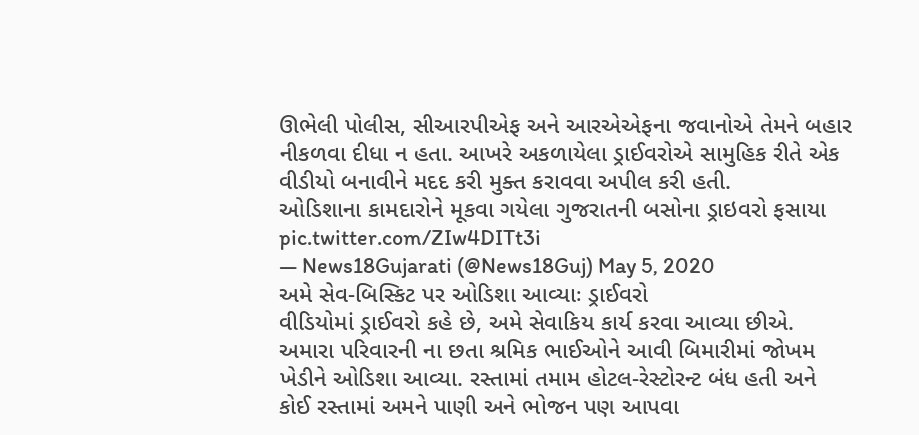ઊભેલી પોલીસ, સીઆરપીએફ અને આરએએફના જવાનોએ તેમને બહાર નીકળવા દીધા ન હતા. આખરે અકળાયેલા ડ્રાઈવરોએ સામુહિક રીતે એક વીડીયો બનાવીને મદદ કરી મુક્ત કરાવવા અપીલ કરી હતી.
ઓડિશાના કામદારોને મૂકવા ગયેલા ગુજરાતની બસોના ડ્રાઇવરો ફસાયા pic.twitter.com/ZIw4DITt3i
— News18Gujarati (@News18Guj) May 5, 2020
અમે સેવ-બિસ્કિટ પર ઓડિશા આવ્યાઃ ડ્રાઈવરો
વીડિયોમાં ડ્રાઈવરો કહે છે, અમે સેવાકિય કાર્ય કરવા આવ્યા છીએ. અમારા પરિવારની ના છતા શ્રમિક ભાઈઓને આવી બિમારીમાં જોખમ ખેડીને ઓડિશા આવ્યા. રસ્તામાં તમામ હોટલ-રેસ્ટોરન્ટ બંધ હતી અને કોઈ રસ્તામાં અમને પાણી અને ભોજન પણ આપવા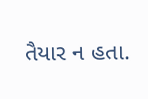તૈયાર ન હતા.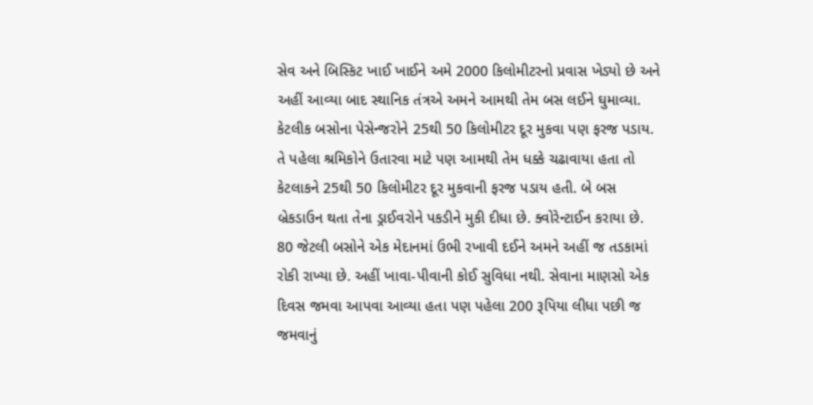સેવ અને બિસ્કિટ ખાઈ ખાઈને અમે 2000 કિલોમીટરનો પ્રવાસ ખેડ્યો છે અને અહીં આવ્યા બાદ સ્થાનિક તંત્રએ અમને આમથી તેમ બસ લઈને ઘુમાવ્યા. કેટલીક બસોના પેસેન્જરોને 25થી 50 કિલોમીટર દૂર મુકવા પણ ફરજ પડાય. તે પહેલા શ્રમિકોને ઉતારવા માટે પણ આમથી તેમ ધક્કે ચઢાવાયા હતા તો કેટલાકને 25થી 50 કિલોમીટર દૂર મુકવાની ફરજ પડાય હતી. બે બસ બ્રેકડાઉન થતા તેના ડ્રાઈવરોને પકડીને મુકી દીધા છે. ક્વોરેન્ટાઈન કરાયા છે. 80 જેટલી બસોને એક મેદાનમાં ઉભી રખાવી દઈને અમને અહીં જ તડકામાં રોકી રાખ્યા છે. અહીં ખાવા-પીવાની કોઈ સુવિધા નથી. સેવાના માણસો એક દિવસ જમવા આપવા આવ્યા હતા પણ પહેલા 200 રૂપિયા લીધા પછી જ જમવાનું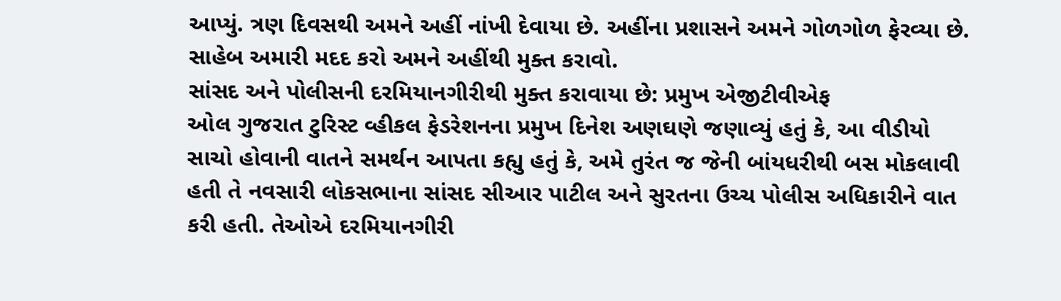આપ્યું. ત્રણ દિવસથી અમને અહીં નાંખી દેવાયા છે. અહીંના પ્રશાસને અમને ગોળગોળ ફેરવ્યા છે. સાહેબ અમારી મદદ કરો અમને અહીંથી મુક્ત કરાવો.
સાંસદ અને પોલીસની દરમિયાનગીરીથી મુક્ત કરાવાયા છે: પ્રમુખ એજીટીવીએફ
ઓલ ગુજરાત ટુરિસ્ટ વ્હીકલ ફેડરેશનના પ્રમુખ દિનેશ અણઘણે જણાવ્યું હતું કે, આ વીડીયો સાચો હોવાની વાતને સમર્થન આપતા કહ્યુ હતું કે, અમે તુરંત જ જેની બાંયધરીથી બસ મોકલાવી હતી તે નવસારી લોકસભાના સાંસદ સીઆર પાટીલ અને સુરતના ઉચ્ચ પોલીસ અધિકારીને વાત કરી હતી. તેઓએ દરમિયાનગીરી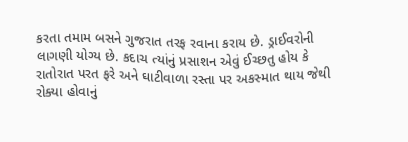કરતા તમામ બસને ગુજરાત તરફ રવાના કરાય છે. ડ્રાઈવરોની લાગણી યોગ્ય છે. કદાચ ત્યાંનું પ્રસાશન એવું ઈચ્છતુ હોય કે રાતોરાત પરત ફરે અને ઘાટીવાળા રસ્તા પર અકસ્માત થાય જેથી રોક્યા હોવાનું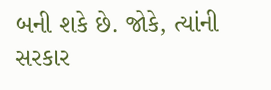બની શકે છે. જોકે, ત્યાંની સરકાર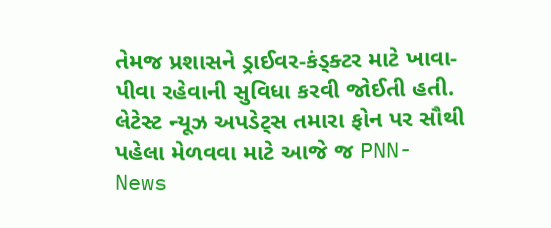તેમજ પ્રશાસને ડ્રાઈવર-કંડ્ક્ટર માટે ખાવા-પીવા રહેવાની સુવિધા કરવી જોઈતી હતી.
લેટેસ્ટ ન્યૂઝ અપડેટ્સ તમારા ફોન પર સૌથી પહેલા મેળવવા માટે આજે જ PNN- News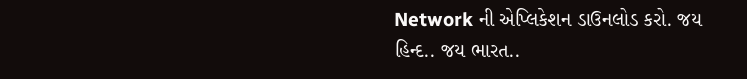Network ની એપ્લિકેશન ડાઉનલોડ કરો. જય હિન્દ.. જય ભારત..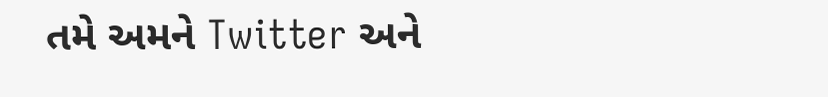તમે અમને Twitter અને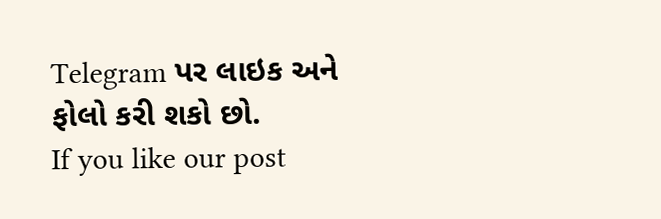Telegram પર લાઇક અને ફોલો કરી શકો છો.
If you like our post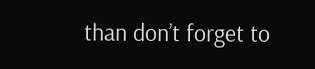than don’t forget to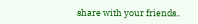share with your friends..